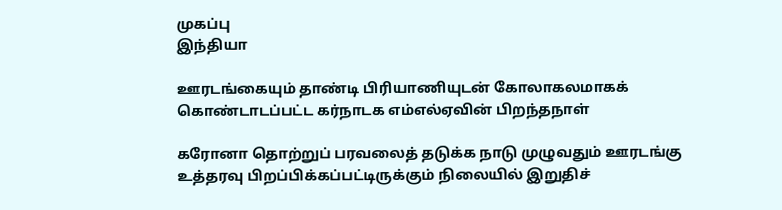முகப்பு
இந்தியா

ஊரடங்கையும் தாண்டி பிரியாணியுடன் கோலாகலமாகக் கொண்டாடப்பட்ட கர்நாடக எம்எல்ஏவின் பிறந்தநாள்

கரோனா தொற்றுப் பரவலைத் தடுக்க நாடு முழுவதும் ஊரடங்கு உத்தரவு பிறப்பிக்கப்பட்டிருக்கும் நிலையில் இறுதிச்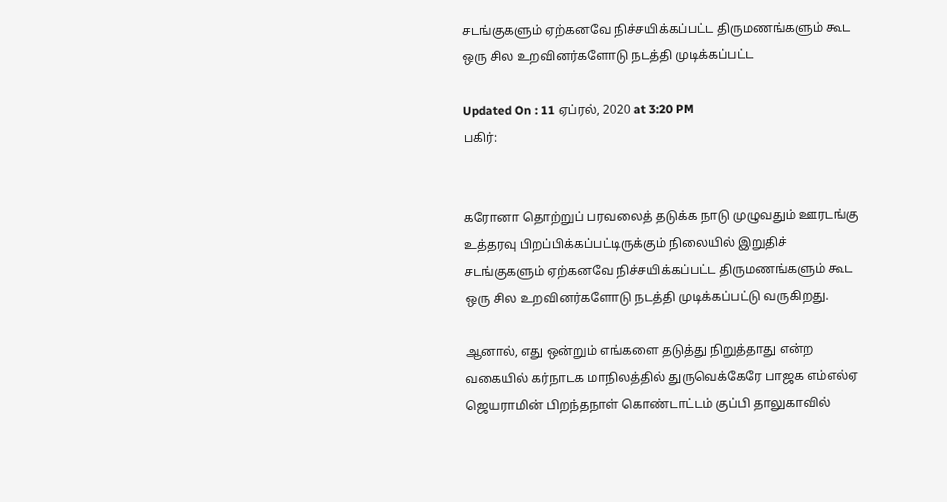சடங்குகளும் ஏற்கனவே நிச்சயிக்கப்பட்ட திருமணங்களும் கூட ஒரு சில உறவினர்களோடு நடத்தி முடிக்கப்பட்ட

Updated On : 11 ஏப்ரல், 2020 at 3:20 PM
பகிர்:


கரோனா தொற்றுப் பரவலைத் தடுக்க நாடு முழுவதும் ஊரடங்கு உத்தரவு பிறப்பிக்கப்பட்டிருக்கும் நிலையில் இறுதிச் சடங்குகளும் ஏற்கனவே நிச்சயிக்கப்பட்ட திருமணங்களும் கூட ஒரு சில உறவினர்களோடு நடத்தி முடிக்கப்பட்டு வருகிறது.

ஆனால், எது ஒன்றும் எங்களை தடுத்து நிறுத்தாது என்ற வகையில் கர்நாடக மாநிலத்தில் துருவெக்கேரே பாஜக எம்எல்ஏ ஜெயராமின் பிறந்தநாள் கொண்டாட்டம் குப்பி தாலுகாவில்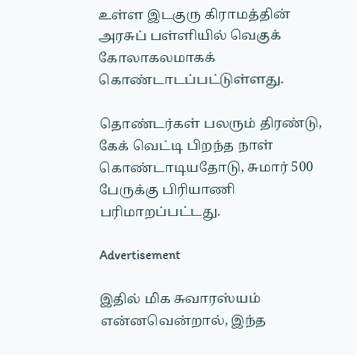உள்ள இடகுரு கிராமத்தின் அரசுப் பள்ளியில் வெகுக் கோலாகலமாகக் கொண்டாடப்பட்டுள்ளது.

தொண்டர்கள் பலரும் திரண்டு, கேக் வெட்டி பிறந்த நாள் கொண்டாடியதோடு, சுமார் 500 பேருக்கு பிரியாணி பரிமாறப்பட்டது.

Advertisement

இதில் மிக சுவாரஸ்யம்  என்னவென்றால், இந்த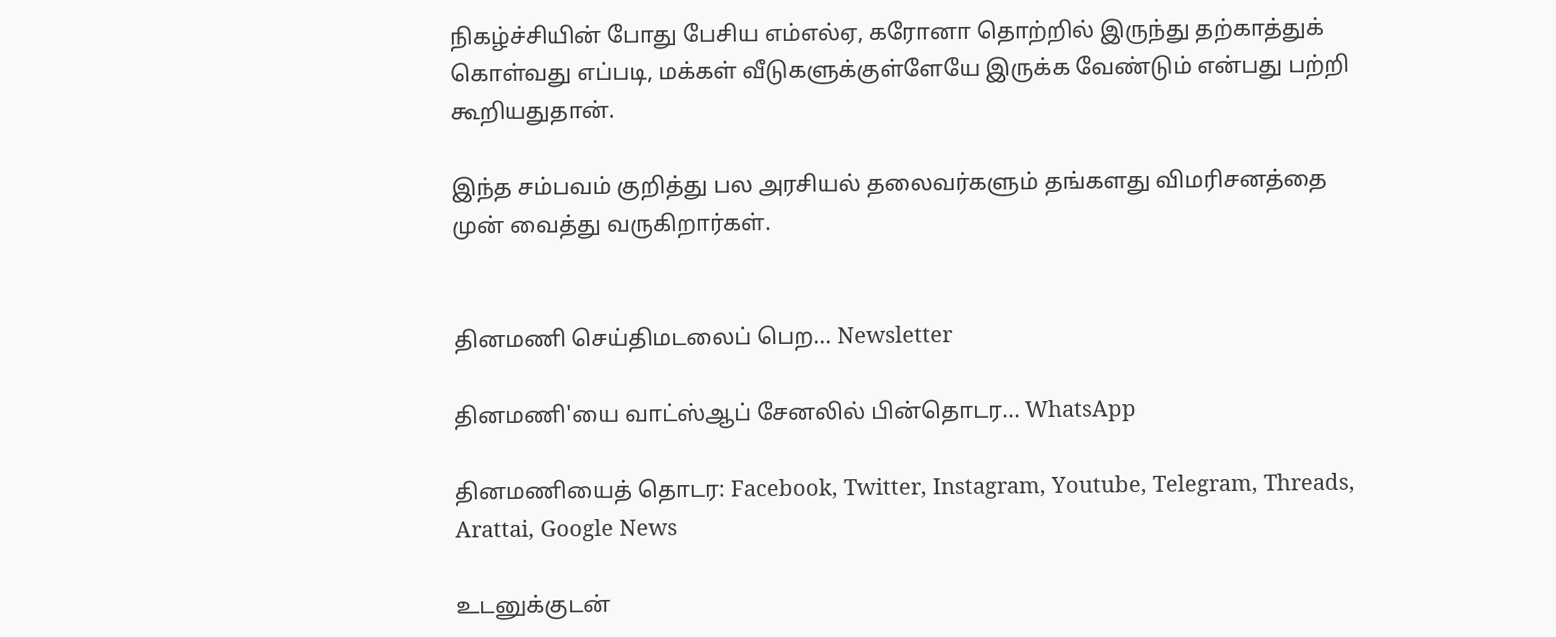நிகழ்ச்சியின் போது பேசிய எம்எல்ஏ, கரோனா தொற்றில் இருந்து தற்காத்துக் கொள்வது எப்படி, மக்கள் வீடுகளுக்குள்ளேயே இருக்க வேண்டும் என்பது பற்றி கூறியதுதான்.

இந்த சம்பவம் குறித்து பல அரசியல் தலைவர்களும் தங்களது விமரிசனத்தை முன் வைத்து வருகிறார்கள்.


தினமணி செய்திமடலைப் பெற... Newsletter

தினமணி'யை வாட்ஸ்ஆப் சேனலில் பின்தொடர... WhatsApp

தினமணியைத் தொடர: Facebook, Twitter, Instagram, Youtube, Telegram, Threads, Arattai, Google News

உடனுக்குடன்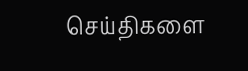செய்திகளை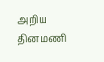அறிய தினமணி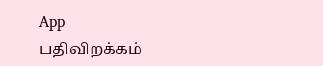App பதிவிறக்கம்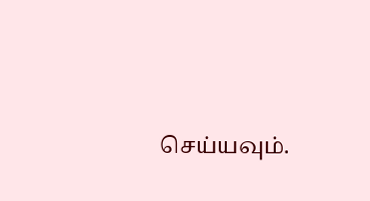செய்யவும்.